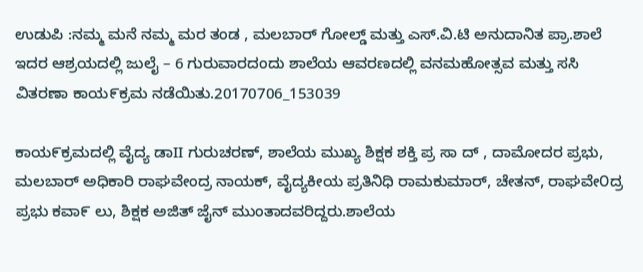ಉಡುಪಿ :ನಮ್ಮ ಮನೆ ನಮ್ಮ ಮರ ತಂಡ , ಮಲಬಾರ್ ಗೋಲ್ಡ್ ಮತ್ತು ಎಸ್.ವಿ.ಟಿ ಅನುದಾನಿತ ಪ್ರಾ.ಶಾಲೆ ಇದರ ಆಶ್ರಯದಲ್ಲಿ ಜುಲೈ – 6 ಗುರುವಾರದಂದು ಶಾಲೆಯ ಆವರಣದಲ್ಲಿ ವನಮಹೋತ್ಸವ ಮತ್ತು ಸಸಿ ವಿತರಣಾ ಕಾಯ೯ಕ್ರಮ ನಡೆಯಿತು.20170706_153039

ಕಾಯ೯ಕ್ರಮದಲ್ಲಿ ವೈದ್ಯ ಡಾII ಗುರುಚರಣ್, ಶಾಲೆಯ ಮುಖ್ಯ ಶಿಕ್ಷಕ ಶಕ್ತಿ ಪ್ರ ಸಾ ದ್ , ದಾಮೋದರ ಪ್ರಭು, ಮಲಬಾರ್ ಅಧಿಕಾರಿ ರಾಘವೇಂದ್ರ ನಾಯಕ್, ವೈದ್ಯಕೀಯ ಪ್ರತಿನಿಧಿ ರಾಮಕುಮಾರ್, ಚೇತನ್, ರಾಘವೇ೦ದ್ರ ಪ್ರಭು ಕವಾ೯ ಲು, ಶಿಕ್ಷಕ ಅಜಿತ್ ಜೈನ್ ಮುಂತಾದವರಿದ್ದರು.ಶಾಲೆಯ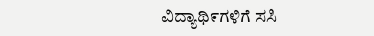ವಿದ್ಯಾಥಿ೯ಗಳಿಗೆ ಸಸಿ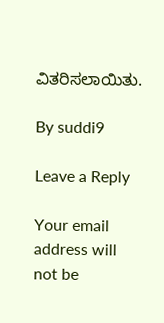ವಿತರಿಸಲಾಯಿತು.

By suddi9

Leave a Reply

Your email address will not be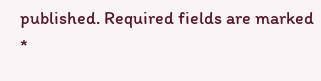published. Required fields are marked *